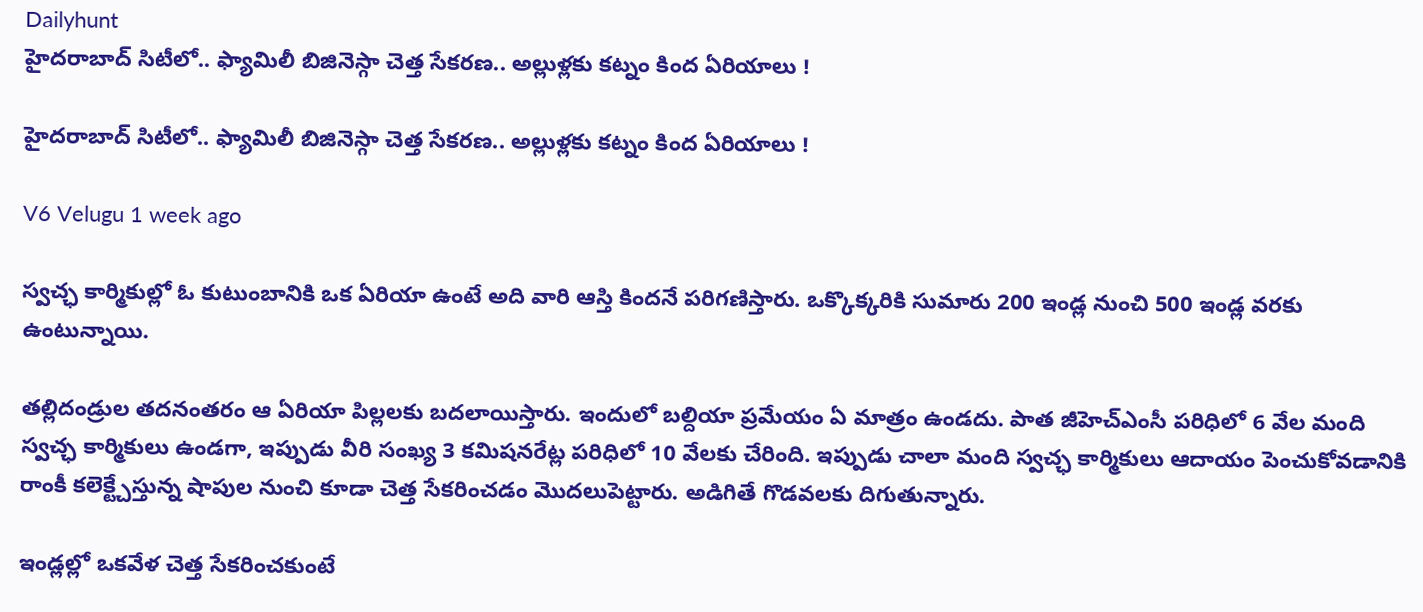Dailyhunt
హైదరాబాద్ సిటీలో.. ఫ్యామిలీ బిజినెస్గా చెత్త సేకరణ.. అల్లుళ్లకు కట్నం కింద ఏరియాలు !

హైదరాబాద్ సిటీలో.. ఫ్యామిలీ బిజినెస్గా చెత్త సేకరణ.. అల్లుళ్లకు కట్నం కింద ఏరియాలు !

V6 Velugu 1 week ago

స్వచ్ఛ కార్మికుల్లో ఓ కుటుంబానికి ఒక ఏరియా ఉంటే అది వారి ఆస్తి కిందనే పరిగణిస్తారు. ఒక్కొక్కరికి సుమారు 200 ఇండ్ల నుంచి 500 ఇండ్ల వరకు ఉంటున్నాయి.

తల్లిదండ్రుల తదనంతరం ఆ ఏరియా పిల్లలకు బదలాయిస్తారు. ఇందులో బల్దియా ప్రమేయం ఏ మాత్రం ఉండదు. పాత జీహెచ్ఎంసీ పరిధిలో 6 వేల మంది స్వచ్ఛ కార్మికులు ఉండగా, ఇప్పుడు వీరి సంఖ్య 3 కమిషనరేట్ల పరిధిలో 10 వేలకు చేరింది. ఇప్పుడు చాలా మంది స్వచ్ఛ కార్మికులు ఆదాయం పెంచుకోవడానికి రాంకీ కలెక్ట్చేస్తున్న షాపుల నుంచి కూడా చెత్త సేకరించడం మొదలుపెట్టారు. అడిగితే గొడవలకు దిగుతున్నారు.

ఇండ్లల్లో ఒకవేళ చెత్త సేకరించకుంటే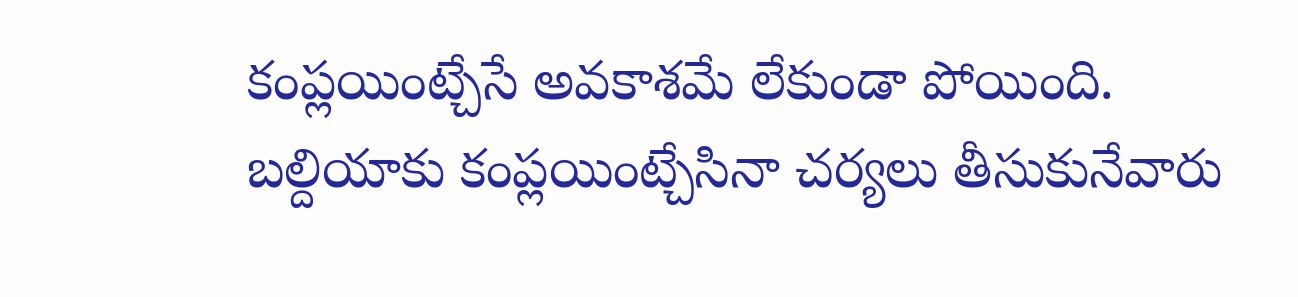కంప్లయింట్చేసే అవకాశమే లేకుండా పోయింది. బల్దియాకు కంప్లయింట్చేసినా చర్యలు తీసుకునేవారు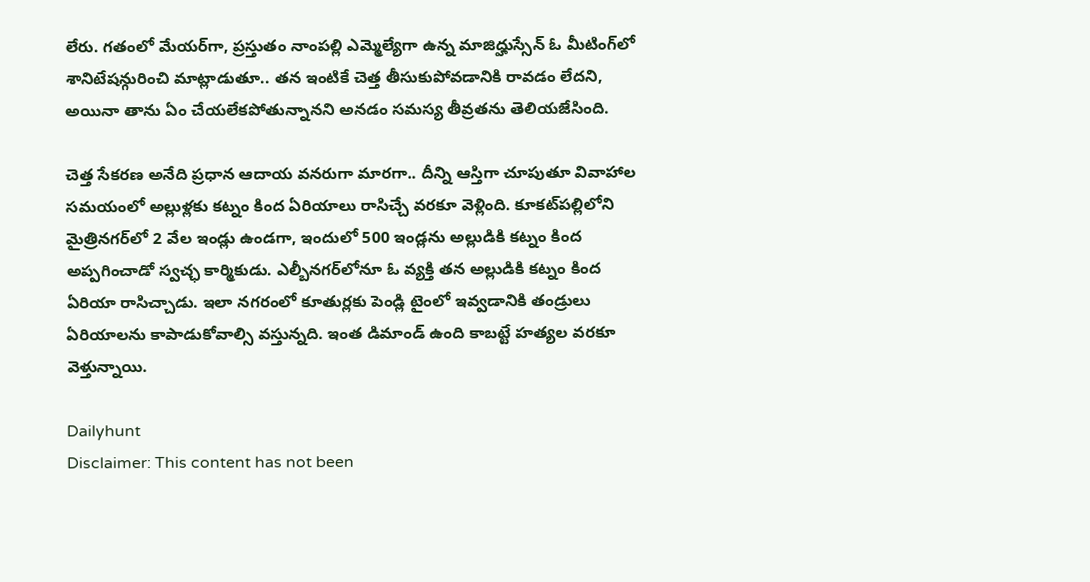లేరు. గతంలో మేయర్‌గా, ప్రస్తుతం నాంపల్లి ఎమ్మెల్యేగా ఉన్న మాజిద్హుస్సేన్ ఓ మీటింగ్‌లో శానిటేషన్గురించి మాట్లాడుతూ.. తన ఇంటికే చెత్త తీసుకుపోవడానికి రావడం లేదని, అయినా తాను ఏం చేయలేకపోతున్నానని అనడం సమస్య తీవ్రతను తెలియజేసింది.

చెత్త సేకరణ అనేది ప్రధాన ఆదాయ వనరుగా మారగా.. దీన్ని ఆస్తిగా చూపుతూ వివాహాల సమయంలో అల్లుళ్లకు కట్నం కింద ఏరియాలు రాసిచ్చే వరకూ వెళ్లింది. కూకట్‌పల్లిలోని మైత్రినగర్‌లో 2 వేల ఇండ్లు ఉండగా, ఇందులో 500 ఇండ్లను అల్లుడికి కట్నం కింద అప్పగించాడో స్వచ్ఛ కార్మికుడు. ఎల్బీనగర్‌లోనూ ఓ వ్యక్తి తన అల్లుడికి కట్నం కింద ఏరియా రాసిచ్చాడు. ఇలా నగరంలో కూతుర్లకు పెండ్లి టైంలో ఇవ్వడానికి తండ్రులు ఏరియాలను కాపాడుకోవాల్సి వస్తున్నది. ఇంత డిమాండ్ ఉంది కాబట్టే హత్యల వరకూ వెళ్తున్నాయి.

Dailyhunt
Disclaimer: This content has not been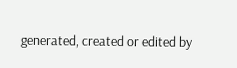generated, created or edited by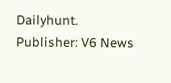Dailyhunt. Publisher: V6 News